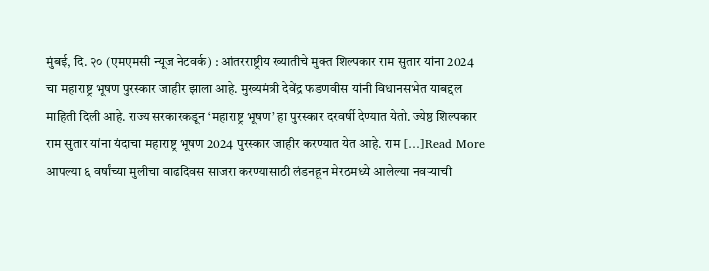मुंबई, दि. २० (एमएमसी न्यूज नेटवर्क) : आंतरराष्ट्रीय ख्यातीचे मुक्त शिल्पकार राम सुतार यांना 2024 चा महाराष्ट्र भूषण पुरस्कार जाहीर झाला आहे. मुख्यमंत्री देवेंद्र फडणवीस यांनी विधानसभेत याबद्दल माहिती दिली आहे. राज्य सरकारकडून ‘महाराष्ट्र भूषण’ हा पुरस्कार दरवर्षी देण्यात येतो. ज्येष्ठ शिल्पकार राम सुतार यांना यंदाचा महाराष्ट्र भूषण 2024 पुरस्कार जाहीर करण्यात येत आहे. राम […]Read More
आपल्या ६ वर्षांच्या मुलीचा वाढदिवस साजरा करण्यासाठी लंडनहून मेरठमध्ये आलेल्या नवऱ्याची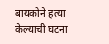बायकोने हत्या केल्याची घटना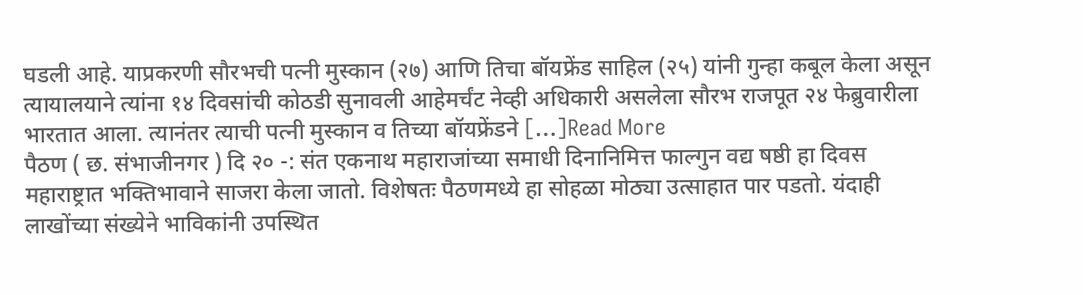घडली आहे. याप्रकरणी सौरभची पत्नी मुस्कान (२७) आणि तिचा बॉयफ्रेंड साहिल (२५) यांनी गुन्हा कबूल केला असून त्यायालयाने त्यांना १४ दिवसांची कोठडी सुनावली आहेमर्चंट नेव्ही अधिकारी असलेला सौरभ राजपूत २४ फेब्रुवारीला भारतात आला. त्यानंतर त्याची पत्नी मुस्कान व तिच्या बॉयफ्रेंडने […]Read More
पैठण ( छ. संभाजीनगर ) दि २० -: संत एकनाथ महाराजांच्या समाधी दिनानिमित्त फाल्गुन वद्य षष्ठी हा दिवस महाराष्ट्रात भक्तिभावाने साजरा केला जातो. विशेषतः पैठणमध्ये हा सोहळा मोठ्या उत्साहात पार पडतो. यंदाही लाखोंच्या संख्येने भाविकांनी उपस्थित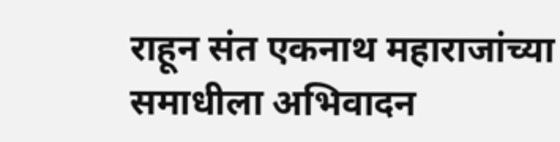राहून संत एकनाथ महाराजांच्या समाधीला अभिवादन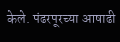केले. पंढरपूरच्या आषाढी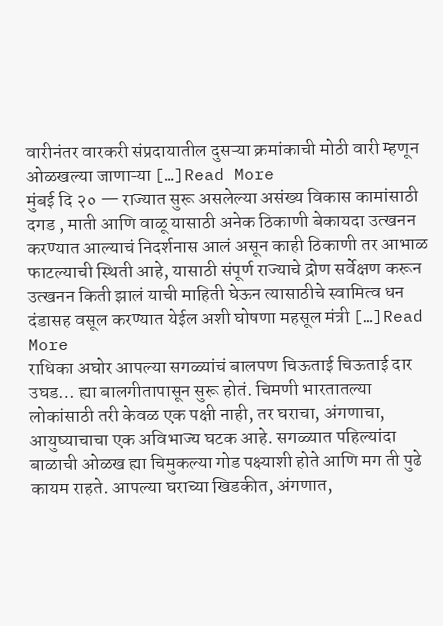वारीनंतर वारकरी संप्रदायातील दुसऱ्या क्रमांकाची मोठी वारी म्हणून ओळखल्या जाणाऱ्या […]Read More
मुंबई दि २० — राज्यात सुरू असलेल्या असंख्य विकास कामांसाठी दगड , माती आणि वाळू यासाठी अनेक ठिकाणी बेकायदा उत्खनन करण्यात आल्याचं निदर्शनास आलं असून काही ठिकाणी तर आभाळ फाटल्याची स्थिती आहे, यासाठी संपूर्ण राज्याचे द्रोण सर्वेक्षण करून उत्खनन किती झालं याची माहिती घेऊन त्यासाठीचे स्वामित्व धन दंडासह वसूल करण्यात येईल अशी घोषणा महसूल मंत्री […]Read More
राधिका अघोर आपल्या सगळ्यांचं बालपण चिऊताई चिऊताई दार उघड… ह्या बालगीतापासून सुरू होतं. चिमणी भारतातल्या लोकांसाठी तरी केवळ एक पक्षी नाही, तर घराचा, अंगणाचा, आयुष्याचाचा एक अविभाज्य घटक आहे. सगळ्यात पहिल्यांदा बाळाची ओळख ह्या चिमुकल्या गोड पक्ष्याशी होते आणि मग ती पुढे कायम राहते. आपल्या घराच्या खिडकीत, अंगणात,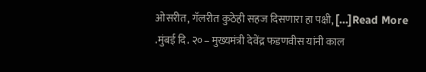ओसरीत, गॅलरीत कुठेही सहज दिसणारा हा पक्षी, […]Read More
.मुंबई दि. २०– मुख्यमंत्री देवेंद्र फडणवीस यांनी काल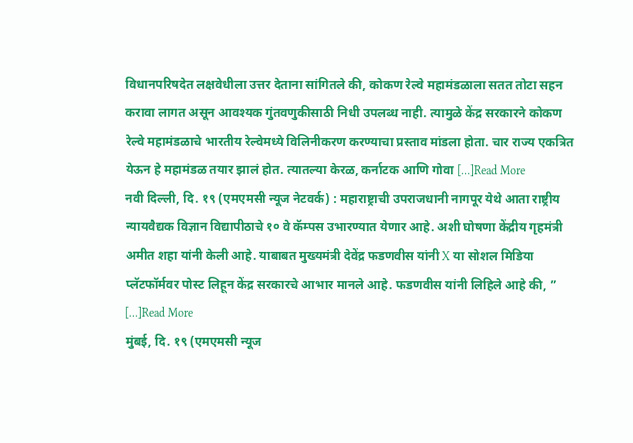विधानपरिषदेत लक्षवेधीला उत्तर देताना सांगितले की, कोकण रेल्वे महामंडळाला सतत तोटा सहन करावा लागत असून आवश्यक गुंतवणुकीसाठी निधी उपलब्ध नाही. त्यामुळे केंद्र सरकारने कोकण रेल्वे महामंडळाचे भारतीय रेल्वेमध्ये विलिनीकरण करण्याचा प्रस्ताव मांडला होता. चार राज्य एकत्रित येऊन हे महामंडळ तयार झालं होत. त्यातल्या केरळ, कर्नाटक आणि गोवा […]Read More
नवी दिल्ली, दि. १९ (एमएमसी न्यूज नेटवर्क) : महाराष्ट्राची उपराजधानी नागपूर येथे आता राष्ट्रीय न्यायवैद्यक विज्ञान विद्यापीठाचे १० वे कॅम्पस उभारण्यात येणार आहे. अशी घोषणा केंद्रीय गृहमंत्री अमीत शहा यांनी केली आहे. याबाबत मुख्यमंत्री देवेंद्र फडणवीस यांनी X या सोशल मिडिया प्लॅटफॉर्मवर पोस्ट लिहून केंद्र सरकारचे आभार मानले आहे. फडणवीस यांनी लिहिले आहे की, ” […]Read More
मुंबई, दि. १९ (एमएमसी न्यूज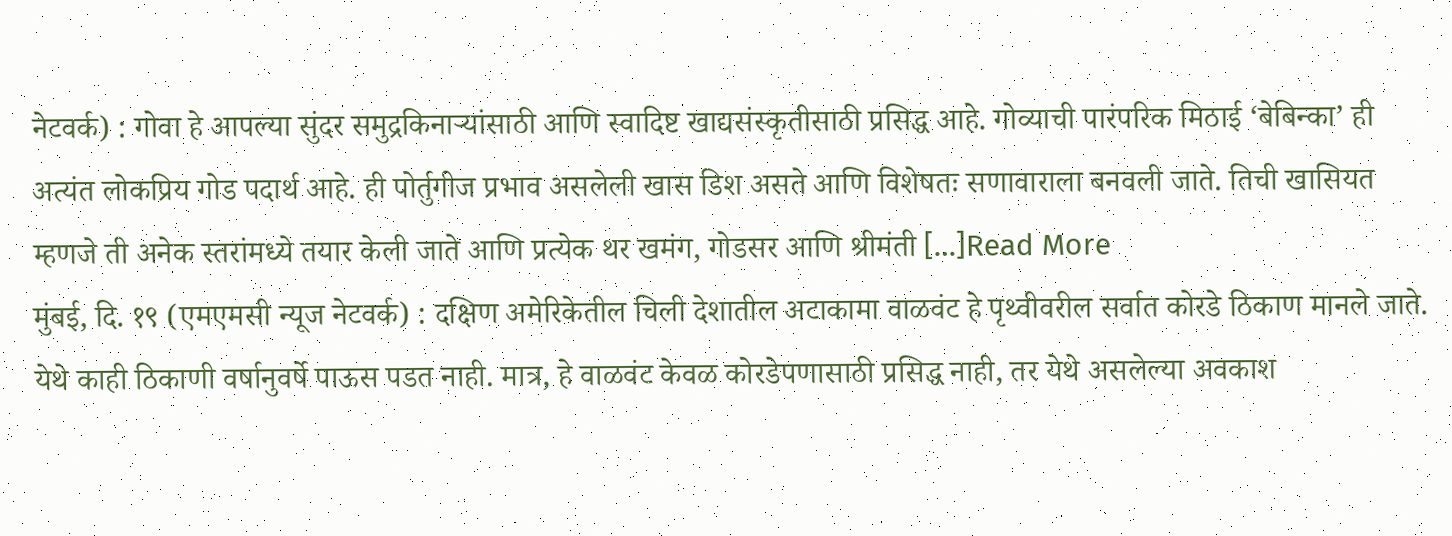नेटवर्क) : गोवा हे आपल्या सुंदर समुद्रकिनाऱ्यांसाठी आणि स्वादिष्ट खाद्यसंस्कृतीसाठी प्रसिद्ध आहे. गोव्याची पारंपरिक मिठाई ‘बेबिन्का’ ही अत्यंत लोकप्रिय गोड पदार्थ आहे. ही पोर्तुगीज प्रभाव असलेली खास डिश असते आणि विशेषतः सणावाराला बनवली जाते. तिची खासियत म्हणजे ती अनेक स्तरांमध्ये तयार केली जाते आणि प्रत्येक थर खमंग, गोडसर आणि श्रीमंती […]Read More
मुंबई, दि. १९ (एमएमसी न्यूज नेटवर्क) : दक्षिण अमेरिकेतील चिली देशातील अटाकामा वाळवंट हे पृथ्वीवरील सर्वात कोरडे ठिकाण मानले जाते. येथे काही ठिकाणी वर्षानुवर्षे पाऊस पडत नाही. मात्र, हे वाळवंट केवळ कोरडेपणासाठी प्रसिद्ध नाही, तर येथे असलेल्या अवकाश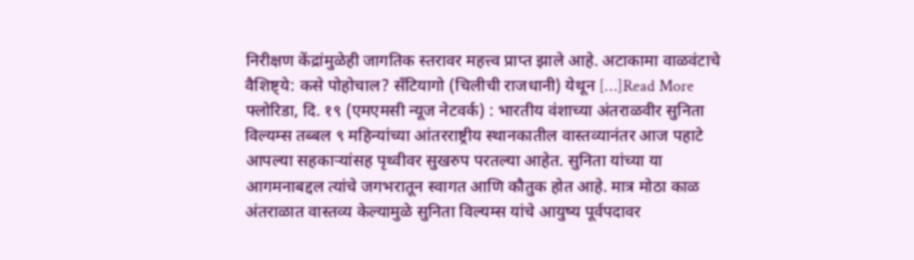निरीक्षण केंद्रांमुळेही जागतिक स्तरावर महत्त्व प्राप्त झाले आहे. अटाकामा वाळवंटाचे वैशिष्ट्ये: कसे पोहोचाल? सँटियागो (चिलीची राजधानी) येथून […]Read More
फ्लोरिडा, दि. १९ (एमएमसी न्यूज नेटवर्क) : भारतीय वंशाच्या अंतराळवीर सुनिता विल्यम्स तब्बल ९ महिन्यांच्या आंतरराष्ट्रीय स्थानकातील वास्तव्यानंतर आज पहाटे आपल्या सहकाऱ्यांसह पृथ्वीवर सुखरुप परतल्या आहेत. सुनिता यांच्या या आगमनाबद्दल त्यांचे जगभरातून स्वागत आणि कौतुक होत आहे. मात्र मोठा काळ अंतराळात वास्तव्य केल्यामुळे सुनिता विल्यम्स यांचे आयुष्य पूर्वपदावर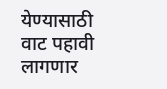येण्यासाठी वाट पहावी लागणार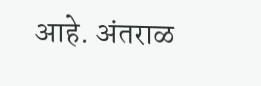आहे. अंतराळ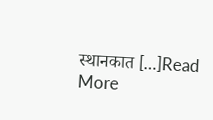स्थानकात […]Read More